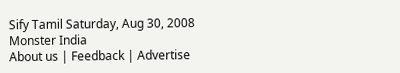Sify Tamil Saturday, Aug 30, 2008
Monster India
About us | Feedback | Advertise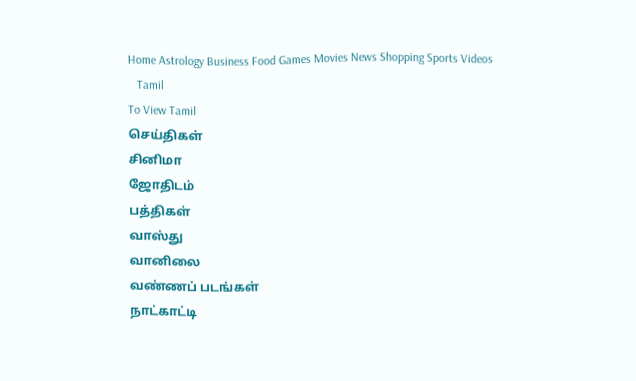Home Astrology Business Food Games Movies News Shopping Sports Videos
   Tamil
To View Tamil
செய்திகள்
சினிமா
ஜோதிடம்
பத்திகள்
வாஸ்து
வானிலை
வண்ணப் படங்கள்
நாட்காட்டி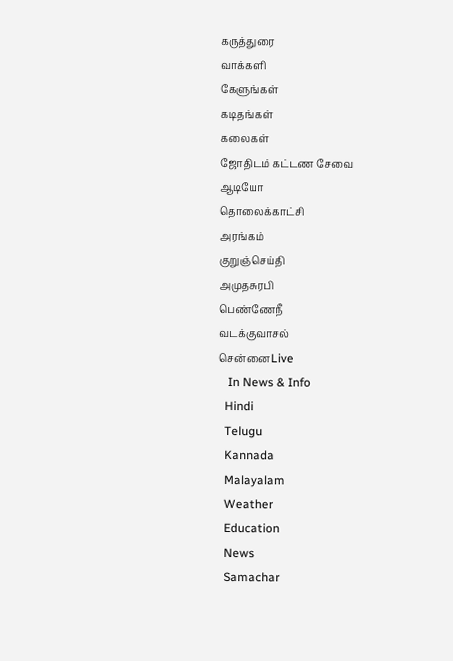கருத்துரை
வாக்களி
கேளுங்கள்
கடிதங்கள்
கலைகள்
ஜோதிடம் கட்டண சேவை
ஆடியோ
தொலைக்காட்சி
அரங்கம்
குறுஞ்செய்தி
அமுதசுரபி
பெண்ணேநீ
வடக்குவாசல்
சென்னைLive
   In News & Info
  Hindi
  Telugu
  Kannada
  Malayalam
  Weather
  Education
  News
  Samachar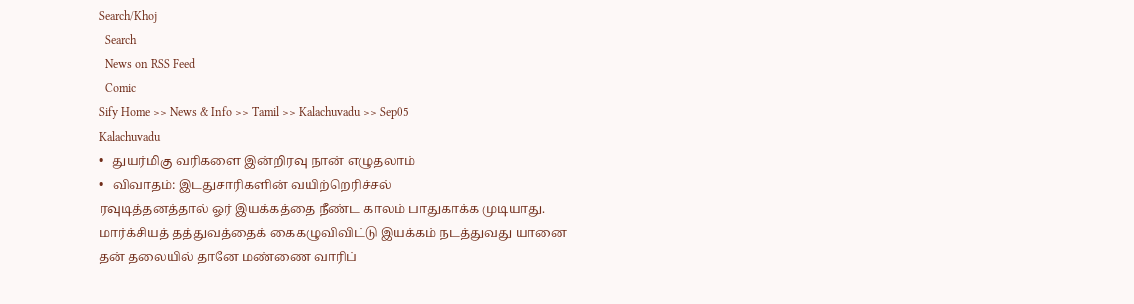Search/Khoj
  Search
  News on RSS Feed
  Comic
Sify Home >> News & Info >> Tamil >> Kalachuvadu >> Sep05
Kalachuvadu
•   துயர்மிகு வரிகளை இன்றிரவு நான் எழுதலாம்
•   விவாதம்: இடதுசாரிகளின் வயிற்றெரிச்சல்
ரவுடித்தனத்தால் ஓர் இயக்கத்தை நீண்ட காலம் பாதுகாக்க முடியாது. மார்க்சியத் தத்துவத்தைக் கைகழுவிவிட்டு இயக்கம் நடத்துவது யானை தன் தலையில் தானே மண்ணை வாரிப்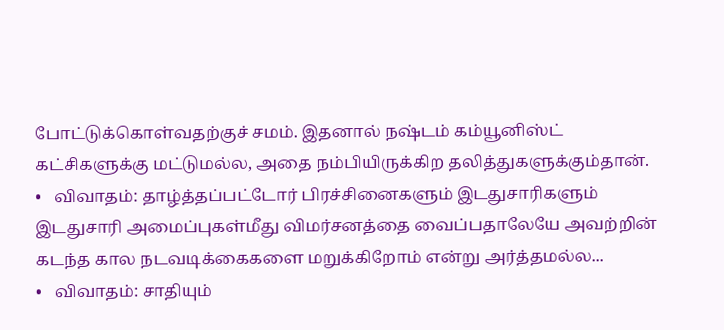போட்டுக்கொள்வதற்குச் சமம். இதனால் நஷ்டம் கம்யூனிஸ்ட் கட்சிகளுக்கு மட்டுமல்ல, அதை நம்பியிருக்கிற தலித்துகளுக்கும்தான்.
•   விவாதம்: தாழ்த்தப்பட்டோர் பிரச்சினைகளும் இடதுசாரிகளும்
இடதுசாரி அமைப்புகள்மீது விமர்சனத்தை வைப்பதாலேயே அவற்றின் கடந்த கால நடவடிக்கைகளை மறுக்கிறோம் என்று அர்த்தமல்ல...
•   விவாதம்: சாதியும்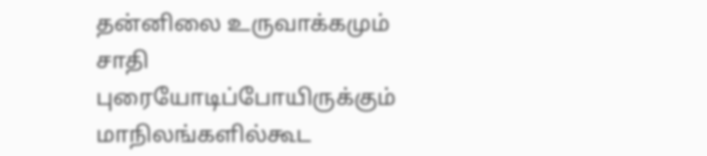தன்னிலை உருவாக்கமும்
சாதி புரையோடிப்போயிருக்கும் மாநிலங்களில்கூட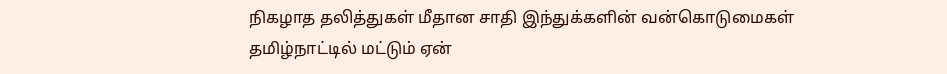நிகழாத தலித்துகள் மீதான சாதி இந்துக்களின் வன்கொடுமைகள் தமிழ்நாட்டில் மட்டும் ஏன்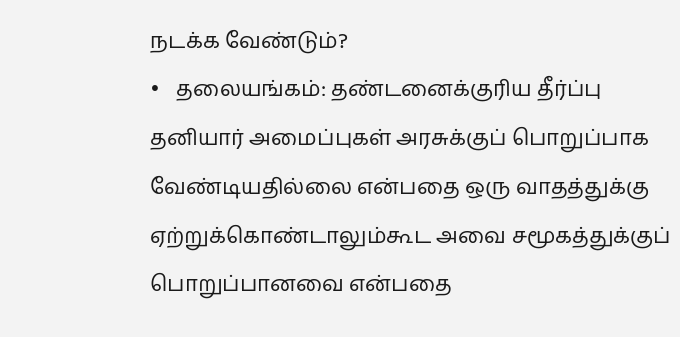நடக்க வேண்டும்?
•   தலையங்கம்: தண்டனைக்குரிய தீர்ப்பு
தனியார் அமைப்புகள் அரசுக்குப் பொறுப்பாக வேண்டியதில்லை என்பதை ஒரு வாதத்துக்கு ஏற்றுக்கொண்டாலும்கூட அவை சமூகத்துக்குப் பொறுப்பானவை என்பதை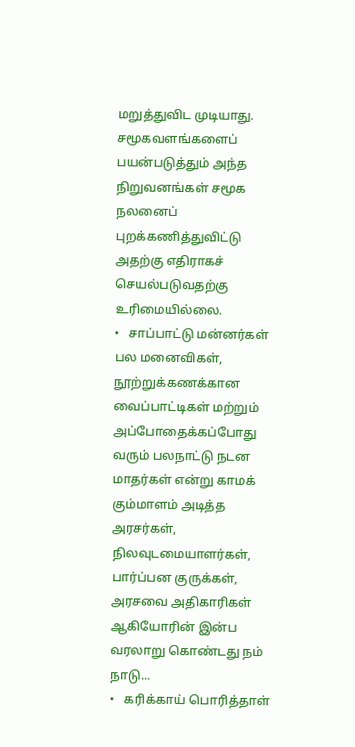மறுத்துவிட முடியாது. சமூகவளங்களைப் பயன்படுத்தும் அந்த நிறுவனங்கள் சமூக நலனைப் புறக்கணித்துவிட்டு அதற்கு எதிராகச் செயல்படுவதற்கு உரிமையில்லை.
•   சாப்பாட்டு மன்னர்கள்
பல மனைவிகள், நூற்றுக்கணக்கான வைப்பாட்டிகள் மற்றும் அப்போதைக்கப்போது வரும் பலநாட்டு நடன மாதர்கள் என்று காமக் கும்மாளம் அடித்த அரசர்கள், நிலவுடமையாளர்கள், பார்ப்பன குருக்கள், அரசவை அதிகாரிகள் ஆகியோரின் இன்ப வரலாறு கொண்டது நம் நாடு...
•   கரிக்காய் பொரித்தாள்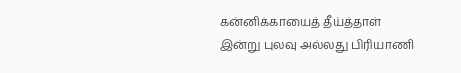கன்னிக்காயைத் தீய்த்தாள்
இன்று புலவு அல்லது பிரியாணி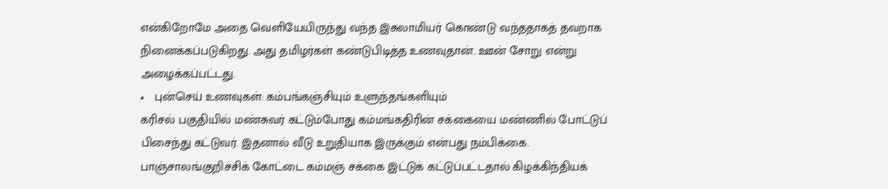என்கிறோமே அதை வெளியேயிருந்து வந்த இசுலாமியர் கொண்டு வந்ததாகத் தவறாக நினைக்கப்படுகிறது. அது தமிழர்கள் கண்டுபிடித்த உணவுதான். ஊன் சோறு என்று அழைக்கப்பட்டது.
•   புன்செய் உணவுகள்: கம்பங்கஞ்சியும் உளுந்தங்களியும்
கரிசல் பகுதியில் மண்சுவர் கட்டும்போது கம்மங்கதிரின் சக்கையை மண்ணில் போட்டுப் பிசைந்து கட்டுவர். இதனால் வீடு உறுதியாக இருக்கும் என்பது நம்பிக்கை. பாஞ்சாலங்குறிச்சிக் கோட்டை கம்மஞ் சக்கை இட்டுக் கட்டுப்பட்டதால் கிழக்கிந்தியக்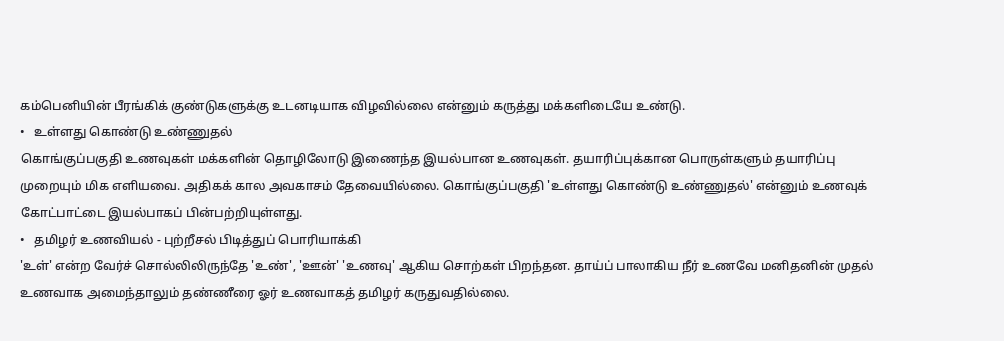கம்பெனியின் பீரங்கிக் குண்டுகளுக்கு உடனடியாக விழவில்லை என்னும் கருத்து மக்களிடையே உண்டு.
•   உள்ளது கொண்டு உண்ணுதல்
கொங்குப்பகுதி உணவுகள் மக்களின் தொழிலோடு இணைந்த இயல்பான உணவுகள். தயாரிப்புக்கான பொருள்களும் தயாரிப்பு முறையும் மிக எளியவை. அதிகக் கால அவகாசம் தேவையில்லை. கொங்குப்பகுதி 'உள்ளது கொண்டு உண்ணுதல்' என்னும் உணவுக் கோட்பாட்டை இயல்பாகப் பின்பற்றியுள்ளது.
•   தமிழர் உணவியல் - புற்றீசல் பிடித்துப் பொரியாக்கி
'உள்' என்ற வேர்ச் சொல்லிலிருந்தே 'உண்', 'ஊன்' 'உணவு' ஆகிய சொற்கள் பிறந்தன. தாய்ப் பாலாகிய நீர் உணவே மனிதனின் முதல் உணவாக அமைந்தாலும் தண்ணீரை ஓர் உணவாகத் தமிழர் கருதுவதில்லை.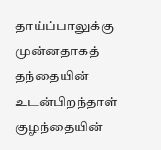தாய்ப்பாலுக்கு முன்னதாகத் தந்தையின் உடன்பிறந்தாள் குழந்தையின்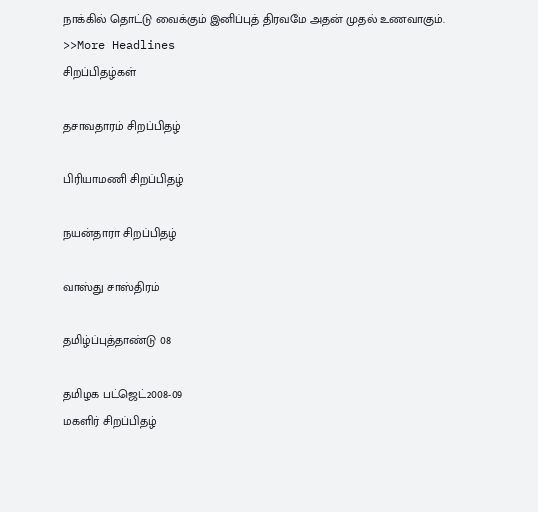நாக்கில் தொட்டு வைக்கும் இனிப்புத் திரவமே அதன் முதல் உணவாகும்.
>>More Headlines
சிறப்பிதழ்கள்

தசாவதாரம் சிறப்பிதழ்

பிரியாமணி சிறப்பிதழ்

நயன்தாரா சிறப்பிதழ்

வாஸ்து சாஸ்திரம்

தமிழ்ப்புத்தாண்டு 08

தமிழக பட்ஜெட்2008-09
மகளிர் சிறப்பிதழ்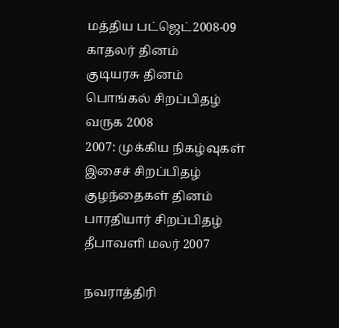மத்திய பட்ஜெட்2008-09
காதலர் தினம்
குடியரசு தினம்
பொங்கல் சிறப்பிதழ்
வருக 2008
2007: முக்கிய நிகழ்வுகள்
இசைச் சிறப்பிதழ்
குழந்தைகள் தினம்
பாரதியார் சிறப்பிதழ்
தீபாவளி மலர் 2007

நவராத்திரி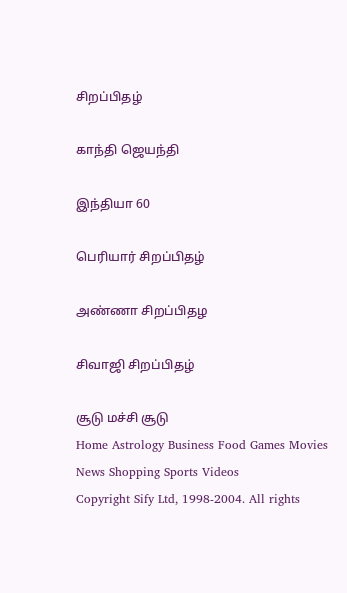சிறப்பிதழ்

காந்தி ஜெயந்தி

இந்தியா 60

பெரியார் சிறப்பிதழ்

அண்ணா சிறப்பிதழ

சிவாஜி சிறப்பிதழ்

சூடு மச்சி சூடு
Home Astrology Business Food Games Movies News Shopping Sports Videos
Copyright Sify Ltd, 1998-2004. All rights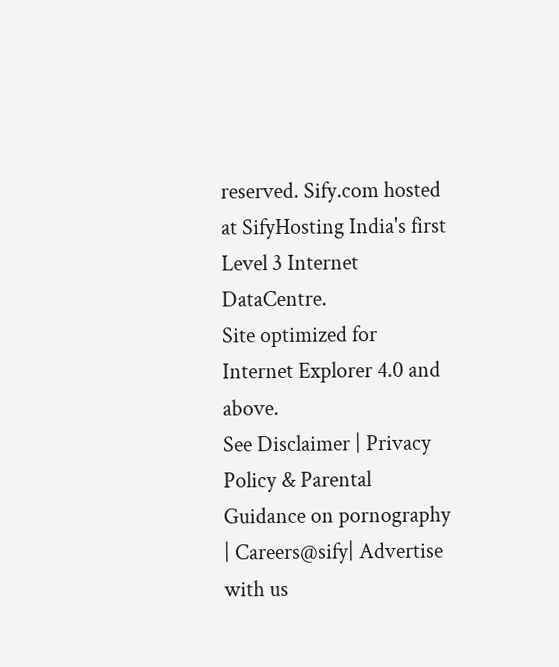reserved. Sify.com hosted at SifyHosting India's first Level 3 Internet DataCentre.
Site optimized for Internet Explorer 4.0 and above.
See Disclaimer | Privacy Policy & Parental Guidance on pornography | Careers@sify| Advertise with us